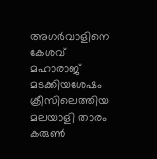അഗര്‍വാളിനെ കേശവ് മഹാരാജ് മടക്കിയശേഷം ക്രീസിലെത്തിയ മലയാളി താരം കരുണ്‍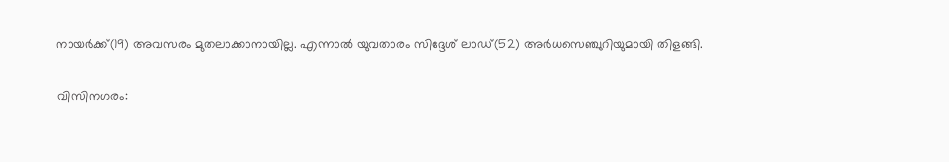നായര്‍ക്ക്(19) അവസരം മുതലാക്കാനായില്ല. എന്നാല്‍ യുവതാരം സിദ്ദേശ് ലാഡ്(52) അര്‍ധസെഞ്ചുറിയുമായി തിളങ്ങി.

വിസിനഗരം: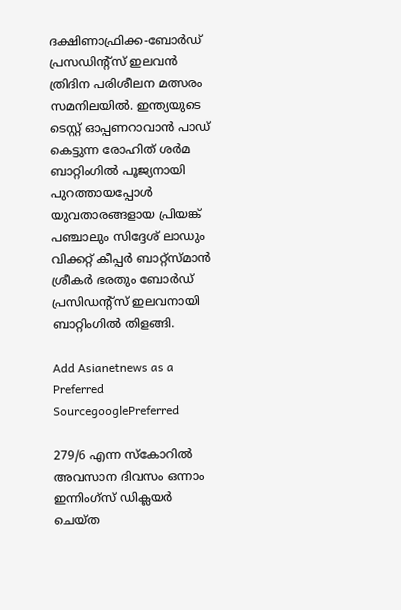ദക്ഷിണാഫ്രിക്ക-ബോര്‍ഡ് പ്രസഡിന്റ്സ് ഇലവന്‍ ത്രിദിന പരിശീലന മത്സരം സമനിലയില്‍. ഇന്ത്യയുടെ ടെസ്റ്റ് ഓപ്പണറാവാന്‍ പാഡ് കെട്ടുന്ന രോഹിത് ശര്‍മ ബാറ്റിംഗില്‍ പൂജ്യനായി പുറത്തായപ്പോള്‍ യുവതാരങ്ങളായ പ്രിയങ്ക് പഞ്ചാലും സിദ്ദേശ് ലാഡും വിക്കറ്റ് കീപ്പര്‍ ബാറ്റ്സ്മാന്‍ ശ്രീകര്‍ ഭരതും ബോര്‍ഡ് പ്രസിഡന്റ്സ് ഇലവനായി ബാറ്റിംഗില്‍ തിളങ്ങി.

Add Asianetnews as a Preferred SourcegooglePreferred

279/6 എന്ന സ്കോറില്‍ അവസാന ദിവസം ഒന്നാം ഇന്നിംഗ്സ് ഡിക്ലയര്‍ ചെയ്ത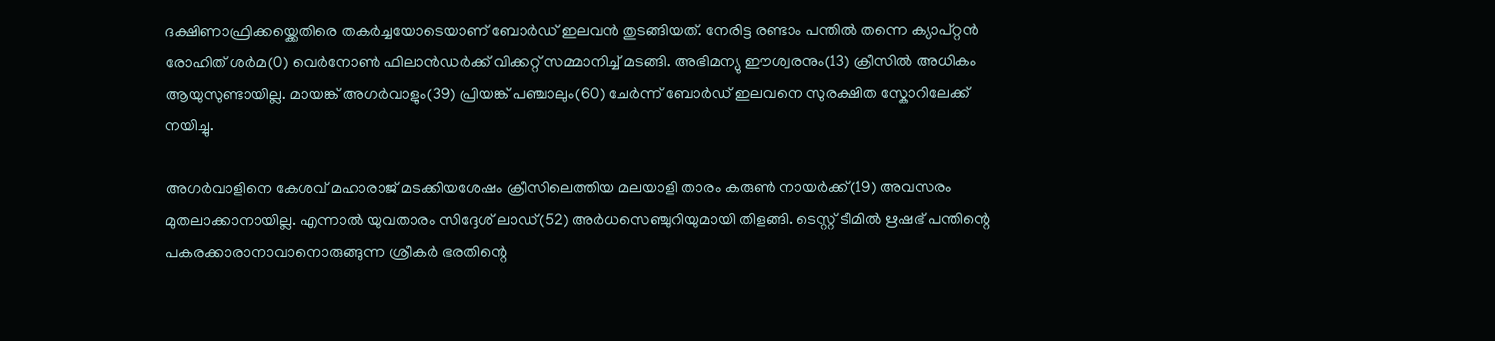ദക്ഷിണാഫ്രിക്കയ്ക്കെതിരെ തകര്‍ച്ചയോടെയാണ് ബോര്‍ഡ് ഇലവന്‍ തുടങ്ങിയത്. നേരിട്ട രണ്ടാം പന്തില്‍ തന്നെ ക്യാപ്റ്റന്‍ രോഹിത് ശര്‍മ(0) വെര്‍നോണ്‍ ഫിലാന്‍ഡര്‍ക്ക് വിക്കറ്റ് സമ്മാനിച്ച് മടങ്ങി. അഭിമന്യു ഈശ്വരനും(13) ക്രീസില്‍ അധികം ആയുസുണ്ടായില്ല. മായങ്ക് അഗര്‍വാളും(39) പ്രിയങ്ക് പഞ്ചാലും(60) ചേര്‍ന്ന് ബോര്‍ഡ് ഇലവനെ സുരക്ഷിത സ്കോറിലേക്ക് നയിച്ചു.

അഗര്‍വാളിനെ കേശവ് മഹാരാജ് മടക്കിയശേഷം ക്രീസിലെത്തിയ മലയാളി താരം കരുണ്‍ നായര്‍ക്ക്(19) അവസരം മുതലാക്കാനായില്ല. എന്നാല്‍ യുവതാരം സിദ്ദേശ് ലാഡ്(52) അര്‍ധസെഞ്ചുറിയുമായി തിളങ്ങി. ടെസ്റ്റ് ടീമില്‍ ഋഷഭ് പന്തിന്റെ പകരക്കാരാനാവാനൊരുങ്ങുന്ന ശ്രീകര്‍ ഭരതിന്റെ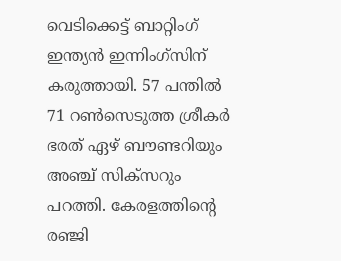വെടിക്കെട്ട് ബാറ്റിംഗ് ഇന്ത്യന്‍ ഇന്നിംഗ്സിന് കരുത്തായി. 57 പന്തില്‍ 71 റണ്‍സെടുത്ത ശ്രീകര്‍ ഭരത് ഏഴ് ബൗണ്ടറിയും അഞ്ച് സിക്സറും പറത്തി. കേരളത്തിന്റെ രഞ്ജി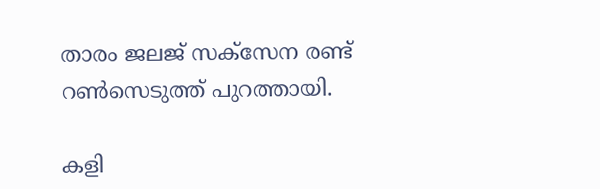താരം ജലജ് സക്സേന രണ്ട് റണ്‍സെടുത്ത് പുറത്തായി.

കളി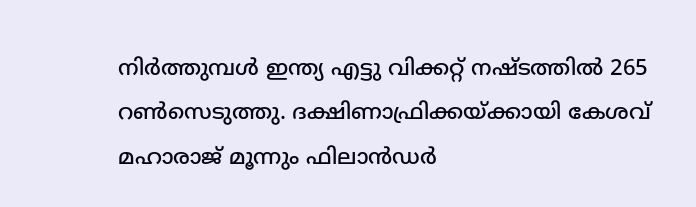നിര്‍ത്തുമ്പള്‍ ഇന്ത്യ എട്ടു വിക്കറ്റ് നഷ്ടത്തില്‍ 265 റണ്‍സെടുത്തു. ദക്ഷിണാഫ്രിക്കയ്ക്കായി കേശവ് മഹാരാജ് മൂന്നും ഫിലാന്‍ഡര്‍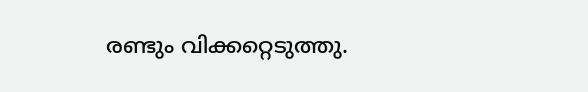രണ്ടും വിക്കറ്റെടുത്തു.